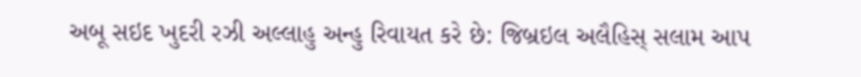અબૂ સઇદ ખુદરી રઝી અલ્લાહુ અન્હુ રિવાયત કરે છે: જિબ્રઇલ અલૈહિસ્ સલામ આપ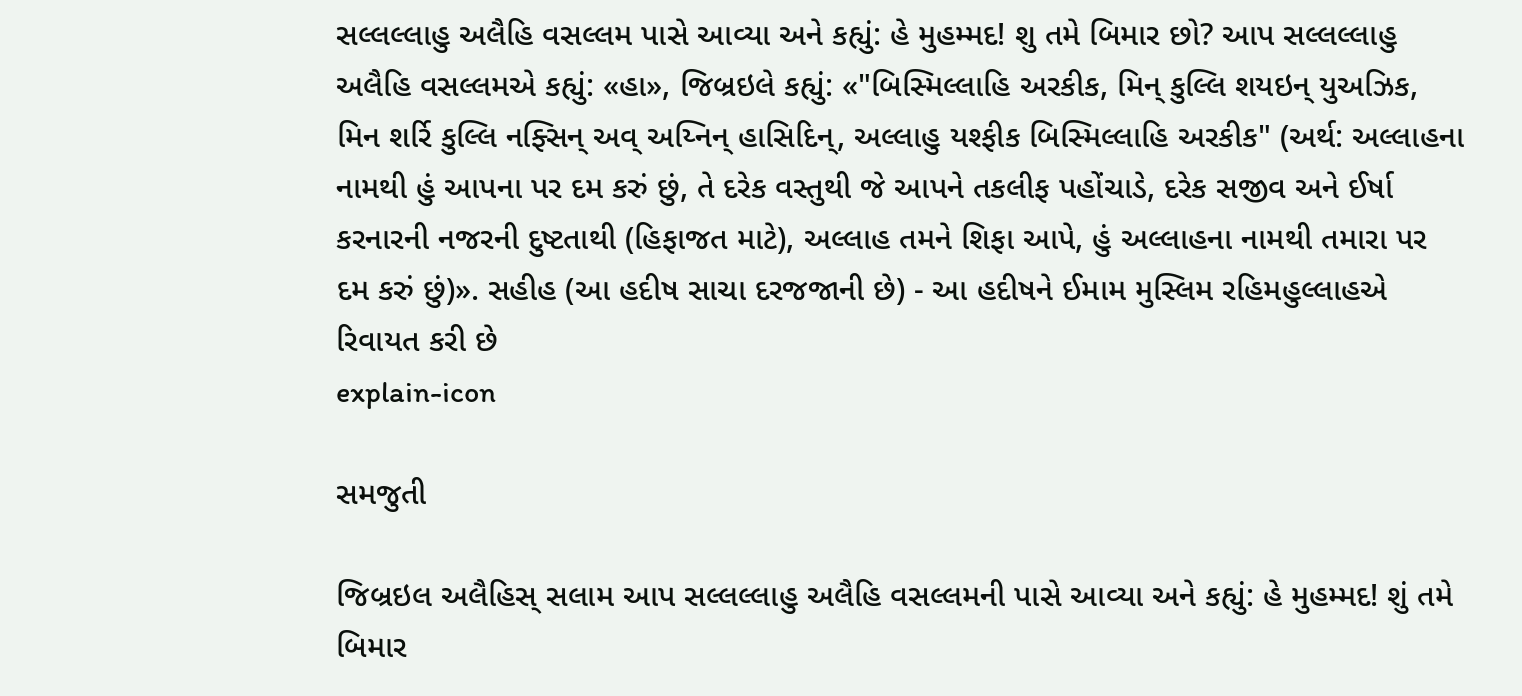સલ્લલ્લાહુ અલૈહિ વસલ્લમ પાસે આવ્યા અને કહ્યું: હે મુહમ્મદ! શુ તમે બિમાર છો? આપ સલ્લલ્લાહુ અલૈહિ વસલ્લમએ કહ્યું: «હા», જિબ્રઇલે કહ્યું: «"બિસ્મિલ્લાહિ અરકીક, મિન્ કુલ્લિ શયઇન્ યુઅઝિક, મિન શર્રિ કુલ્લિ નફ્સિન્ અવ્ અય્નિન્ હાસિદિન્, અલ્લાહુ યશ્ફીક બિસ્મિલ્લાહિ અરકીક" (અર્થ: અલ્લાહના નામથી હું આપના પર દમ કરું છું, તે દરેક વસ્તુથી જે આપને તકલીફ પહોંચાડે, દરેક સજીવ અને ઈર્ષા કરનારની નજરની દુષ્ટતાથી (હિફાજત માટે), અલ્લાહ તમને શિફા આપે, હું અલ્લાહના નામથી તમારા પર દમ કરું છું)». સહીહ (આ હદીષ સાચા દરજજાની છે) - આ હદીષને ઈમામ મુસ્લિમ રહિમહુલ્લાહએ રિવાયત કરી છે
explain-icon

સમજુતી

જિબ્રઇલ અલૈહિસ્ સલામ આપ સલ્લલ્લાહુ અલૈહિ વસલ્લમની પાસે આવ્યા અને કહ્યું: હે મુહમ્મદ! શું તમે બિમાર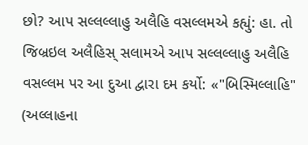છો? આપ સલ્લલ્લાહુ અલૈહિ વસલ્લમએ કહ્યું: હા. તો જિબ્રઇલ અલૈહિસ્ સલામએ આપ સલ્લલ્લાહુ અલૈહિ વસલ્લમ પર આ દુઆ દ્વારા દમ કર્યો: «"બિસ્મિલ્લાહિ" (અલ્લાહના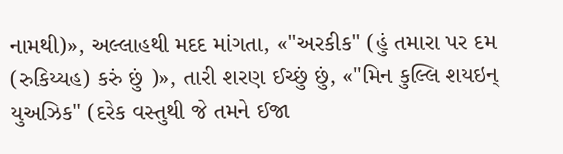નામથી)», અલ્લાહથી મદદ માંગતા, «"અરકીક" (હું તમારા પર દમ (રુકિય્યહ) કરું છું )», તારી શરણ ઈચ્છું છું, «"મિન કુલ્લિ શયઇન્ યુઅઝિક" (દરેક વસ્તુથી જે તમને ઈજા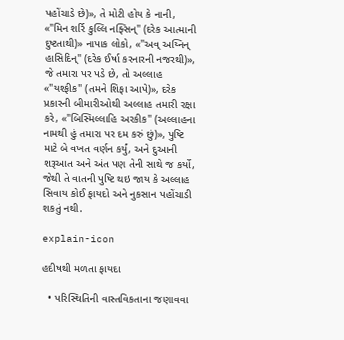પહોંચાડે છે)», તે મોટી હોય કે નાની, «"મિન શર્રિ કુલ્લિ નફ્સિન્" (દરેક આત્માની દુષ્ટતાથી)» નાપાક લોકો, «"અવ્ અય્નિન્ હાસિદિન્" (દરેક ઈર્ષા કરનારની નજરથી)», જે તમારા પર પડે છે, તો અલ્લાહ «"યશ્ફીક" (તમને શિફા આપે)», દરેક પ્રકારની બીમારીઓથી અલ્લાહ તમારી રક્ષા કરે, «"બિસ્મિલ્લાહિ અરકીક" (અલ્લાહના નામથી હું તમારા પર દમ કરું છું)», પુષ્ટિ માટે બે વખત વર્ણન કર્યું, અને દુઆની શરૂઆત અને અંત પણ તેની સાથે જ કર્યો, જેથી તે વાતની પુષ્ટિ થઇ જાય કે અલ્લાહ સિવાય કોઈ ફાયદો અને નુકસાન પહોંચાડી શકતું નથી.

explain-icon

હદીષથી મળતા ફાયદા

  • પરિસ્થિતિની વાસ્તવિકતાના જણાવવા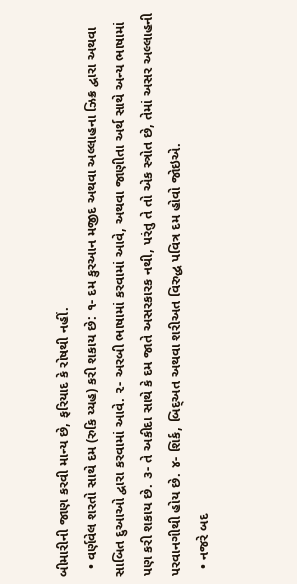બીમારીની જાણ કરવી માન્ય છે, ફરિયાદ કે રોષથી નહીં.
  • વર્ણવેલ શરતો સાથે દમ (રુકિ ય્યહ) કરી શકાય છે: ૧- દમ કુરઆન મજીદ અથવા અલ્લાહના ઝિક્ર દ્વારા અથવા સાબિત દુઆઓ દ્વારા કરવામાં આવે. ૨- અરબી ભાષામાં કરવામાં આવે, અથવા જાણીતા અર્થ સાથે અન્ય ભાષામાં પણ કરી શકાય છે. ૩- તે અકીદા સાથે કે દમ જાતે અસરકારક નથી, પરંતુ તે તો એક સ્ત્રોત છે, તેમાં અસર અલ્લાહની પરવાનગીથી હોય છે. ૪- શિર્ક, બિદ્અત અથવા શરીઅત વિરુદ્ધ પવિત્ર દમ હોવો જોઇએ.
  • નજરે બદ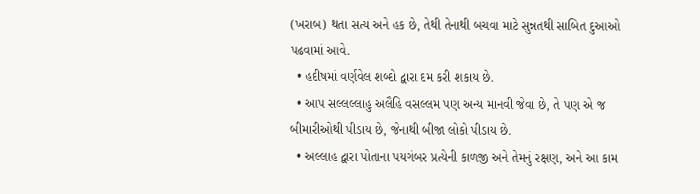(ખરાબ) થતા સત્ય અને હક છે, તેથી તેનાથી બચવા માટે સુન્નતથી સાબિત દુઆઓ પઢવામાં આવે.
  • હદીષમાં વર્ણવેલ શબ્દો દ્વારા દમ કરી શકાય છે.
  • આપ સલ્લલ્લાહુ અલૈહિ વસલ્લમ પણ અન્ય માનવી જેવા છે, તે પણ એ જ બીમારીઓથી પીડાય છે, જેનાથી બીજા લોકો પીડાય છે.
  • અલ્લાહ દ્વારા પોતાના પયગંબર પ્રત્યેની કાળજી અને તેમનું રક્ષણ, અને આ કામ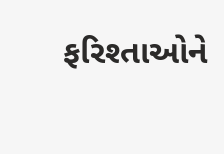ફરિશ્તાઓને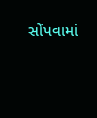સોંપવામાં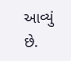આવ્યું છે.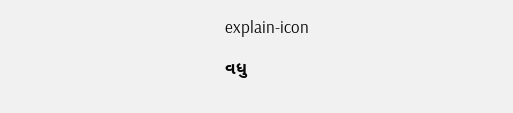explain-icon

વધુ